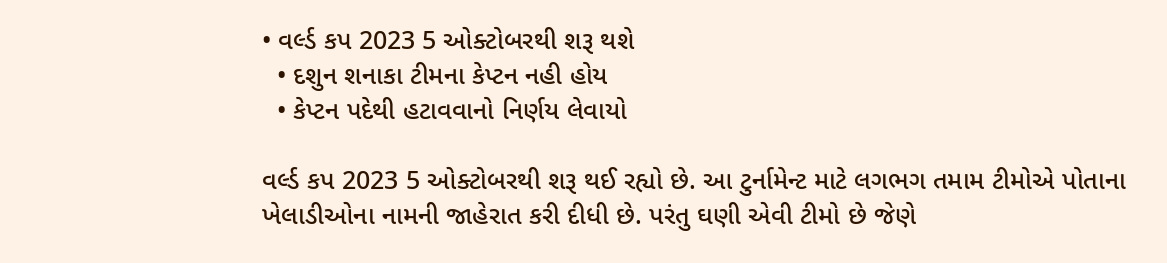• વર્લ્ડ કપ 2023 5 ઓક્ટોબરથી શરૂ થશે
  • દશુન શનાકા ટીમના કેપ્ટન નહી હોય
  • કેપ્ટન પદેથી હટાવવાનો નિર્ણય લેવાયો

વર્લ્ડ કપ 2023 5 ઓક્ટોબરથી શરૂ થઈ રહ્યો છે. આ ટુર્નામેન્ટ માટે લગભગ તમામ ટીમોએ પોતાના ખેલાડીઓના નામની જાહેરાત કરી દીધી છે. પરંતુ ઘણી એવી ટીમો છે જેણે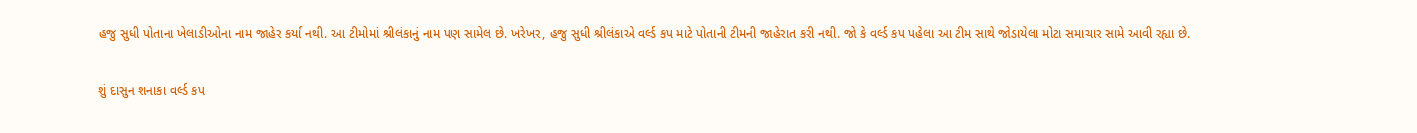હજુ સુધી પોતાના ખેલાડીઓના નામ જાહેર કર્યા નથી. આ ટીમોમાં શ્રીલંકાનું નામ પણ સામેલ છે. ખરેખર, હજુ સુધી શ્રીલંકાએ વર્લ્ડ કપ માટે પોતાની ટીમની જાહેરાત કરી નથી. જો કે વર્લ્ડ કપ પહેલા આ ટીમ સાથે જોડાયેલા મોટા સમાચાર સામે આવી રહ્યા છે.

શું દાસુન શનાકા વર્લ્ડ કપ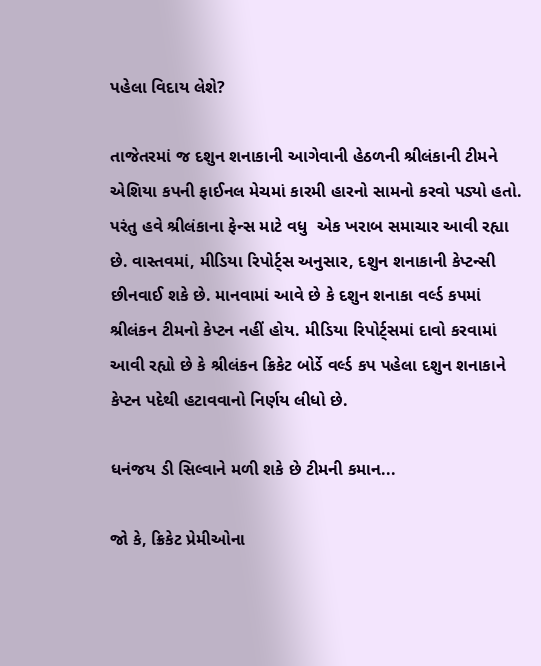પહેલા વિદાય લેશે?

તાજેતરમાં જ દશુન શનાકાની આગેવાની હેઠળની શ્રીલંકાની ટીમને એશિયા કપની ફાઈનલ મેચમાં કારમી હારનો સામનો કરવો પડ્યો હતો. પરંતુ હવે શ્રીલંકાના ફેન્સ માટે વધુ  એક ખરાબ સમાચાર આવી રહ્યા છે. વાસ્તવમાં, મીડિયા રિપોર્ટ્સ અનુસાર, દશુન શનાકાની કેપ્ટન્સી છીનવાઈ શકે છે. માનવામાં આવે છે કે દશુન શનાકા વર્લ્ડ કપમાં શ્રીલંકન ટીમનો કેપ્ટન નહીં હોય. મીડિયા રિપોર્ટ્સમાં દાવો કરવામાં આવી રહ્યો છે કે શ્રીલંકન ક્રિકેટ બોર્ડે વર્લ્ડ કપ પહેલા દશુન શનાકાને કેપ્ટન પદેથી હટાવવાનો નિર્ણય લીધો છે.

ધનંજય ડી સિલ્વાને મળી શકે છે ટીમની કમાન...

જો કે, ક્રિકેટ પ્રેમીઓના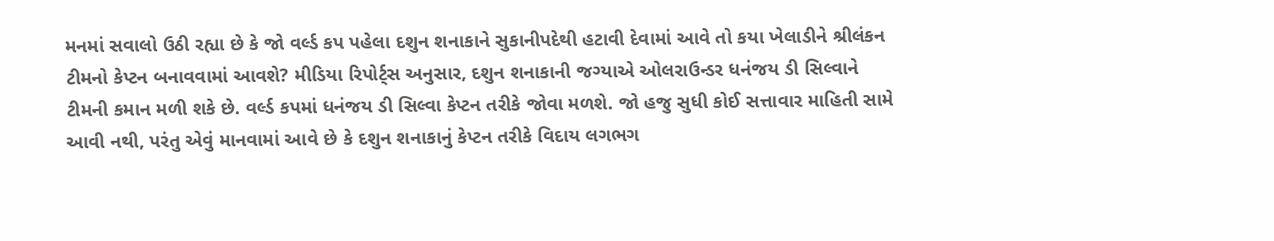મનમાં સવાલો ઉઠી રહ્યા છે કે જો વર્લ્ડ કપ પહેલા દશુન શનાકાને સુકાનીપદેથી હટાવી દેવામાં આવે તો કયા ખેલાડીને શ્રીલંકન ટીમનો કેપ્ટન બનાવવામાં આવશે? મીડિયા રિપોર્ટ્સ અનુસાર, દશુન શનાકાની જગ્યાએ ઓલરાઉન્ડર ધનંજય ડી સિલ્વાને ટીમની કમાન મળી શકે છે. વર્લ્ડ કપમાં ધનંજય ડી સિલ્વા કેપ્ટન તરીકે જોવા મળશે. જો હજુ સુધી કોઈ સત્તાવાર માહિતી સામે આવી નથી, પરંતુ એવું માનવામાં આવે છે કે દશુન શનાકાનું કેપ્ટન તરીકે વિદાય લગભગ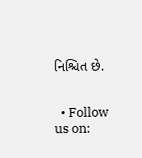નિશ્ચિત છે.


  • Follow us on: